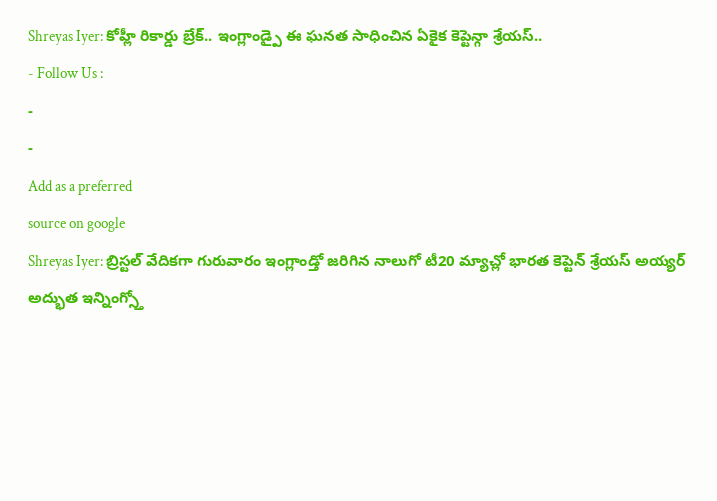Shreyas Iyer: కోహ్లీ రికార్డు బ్రేక్.. ఇంగ్లాండ్పై ఈ ఘనత సాధించిన ఏకైక కెప్టెన్గా శ్రేయస్..
- Follow Us :
-
-
Add as a preferred
source on google
Shreyas Iyer: బ్రిస్టల్ వేదికగా గురువారం ఇంగ్లాండ్తో జరిగిన నాలుగో టీ20 మ్యాచ్లో భారత కెప్టెన్ శ్రేయస్ అయ్యర్ అద్భుత ఇన్నింగ్స్తో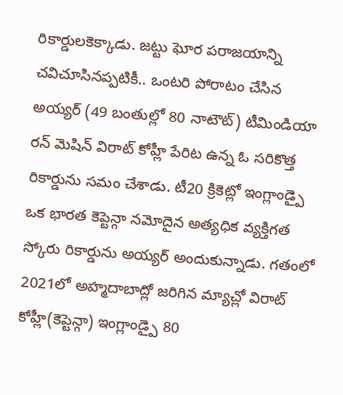రికార్డులకెక్కాడు. జట్టు ఘోర పరాజయాన్ని చవిచూసినప్పటికీ.. ఒంటరి పోరాటం చేసిన అయ్యర్ (49 బంతుల్లో 80 నాటౌట్) టీమిండియా రన్ మెషిన్ విరాట్ కోహ్లీ పేరిట ఉన్న ఓ సరికొత్త రికార్డును సమం చేశాడు. టీ20 క్రికెట్లో ఇంగ్లాండ్పై ఒక భారత కెప్టెన్గా నమోదైన అత్యధిక వ్యక్తిగత స్కోరు రికార్డును అయ్యర్ అందుకున్నాడు. గతంలో 2021లో అహ్మదాబాద్లో జరిగిన మ్యాచ్లో విరాట్ కోహ్లీ(కెప్టెన్గా) ఇంగ్లాండ్పై 80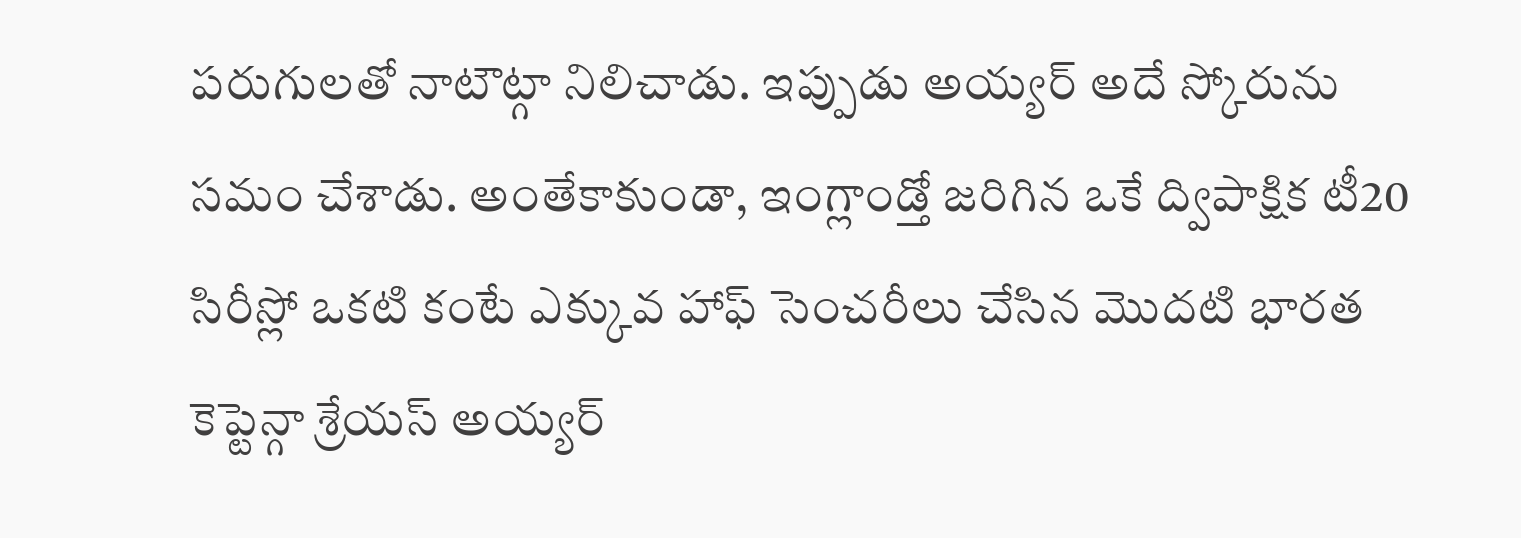పరుగులతో నాటౌట్గా నిలిచాడు. ఇప్పుడు అయ్యర్ అదే స్కోరును సమం చేశాడు. అంతేకాకుండా, ఇంగ్లాండ్తో జరిగిన ఒకే ద్విపాక్షిక టీ20 సిరీస్లో ఒకటి కంటే ఎక్కువ హాఫ్ సెంచరీలు చేసిన మొదటి భారత కెప్టెన్గా శ్రేయస్ అయ్యర్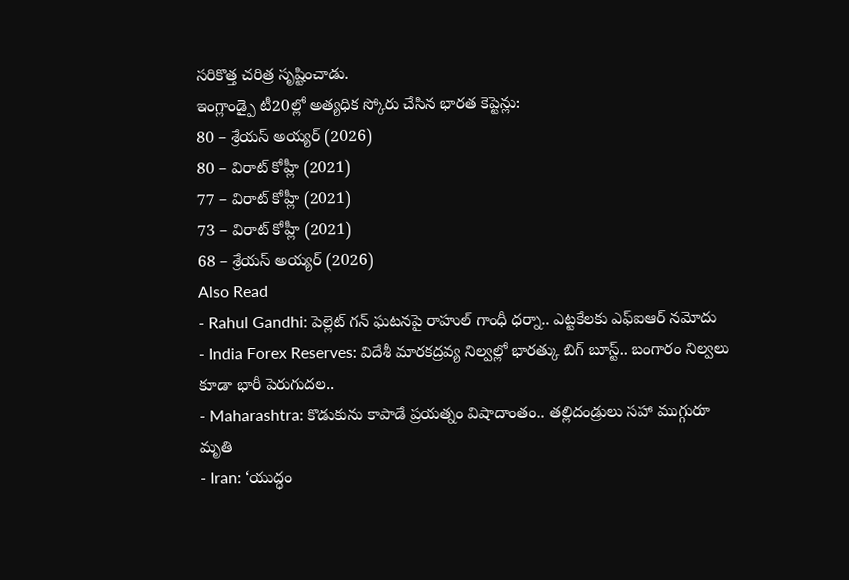సరికొత్త చరిత్ర సృష్టించాడు.
ఇంగ్లాండ్పై టీ20ల్లో అత్యధిక స్కోరు చేసిన భారత కెప్టెన్లు:
80 – శ్రేయస్ అయ్యర్ (2026)
80 – విరాట్ కోహ్లీ (2021)
77 – విరాట్ కోహ్లీ (2021)
73 – విరాట్ కోహ్లీ (2021)
68 – శ్రేయస్ అయ్యర్ (2026)
Also Read
- Rahul Gandhi: పెల్లెట్ గన్ ఘటనపై రాహుల్ గాంధీ ధర్నా.. ఎట్టకేలకు ఎఫ్ఐఆర్ నమోదు
- India Forex Reserves: విదేశీ మారకద్రవ్య నిల్వల్లో భారత్కు బిగ్ బూస్ట్.. బంగారం నిల్వలు కూడా భారీ పెరుగుదల..
- Maharashtra: కొడుకును కాపాడే ప్రయత్నం విషాదాంతం.. తల్లిదండ్రులు సహా ముగ్గురూ మృతి
- Iran: ‘యుద్ధం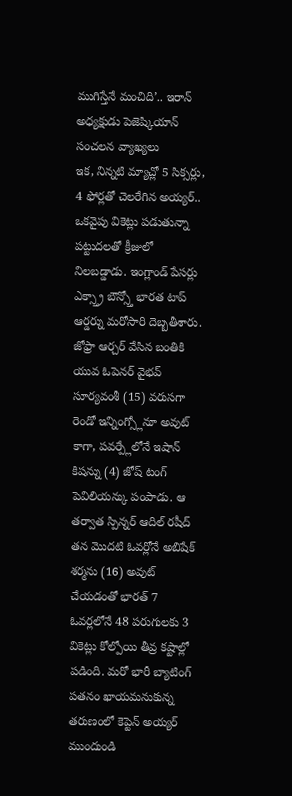ముగిస్తేనే మంచిది’.. ఇరాన్ అధ్యక్షుడు పెజెష్కియాన్ సంచలన వ్యాఖ్యలు
ఇక, నిన్నటి మ్యాచ్లో 5 సిక్సర్లు, 4 ఫోర్లతో చెలరేగిన అయ్యర్.. ఒకవైపు వికెట్లు పడుతున్నా పట్టుదలతో క్రీజులో నిలబడ్డాడు. ఇంగ్లాండ్ పేసర్లు ఎక్స్త్రా బౌన్స్తో భారత టాప్ ఆర్డర్ను మరోసారి దెబ్బతీశారు. జోఫ్రా ఆర్చర్ వేసిన బంతికి యువ ఓపెనర్ వైభవ్ సూర్యవంశీ (15) వరుసగా రెండో ఇన్నింగ్స్లోనూ అవుట్ కాగా, పవర్ప్లేలోనే ఇషాన్ కిషన్ను (4) జోష్ టంగ్ పెవిలియన్కు పంపాడు. ఆ తర్వాత స్పిన్నర్ ఆదిల్ రషీద్ తన మొదటి ఓవర్లోనే అబిషేక్ శర్మను (16) అవుట్ చేయడంతో భారత్ 7 ఓవర్లలోనే 48 పరుగులకు 3 వికెట్లు కోల్పోయి తీవ్ర కష్టాల్లో పడింది. మరో భారీ బ్యాటింగ్ పతనం ఖాయమనుకున్న తరుణంలో కెప్టెన్ అయ్యర్ ముందుండి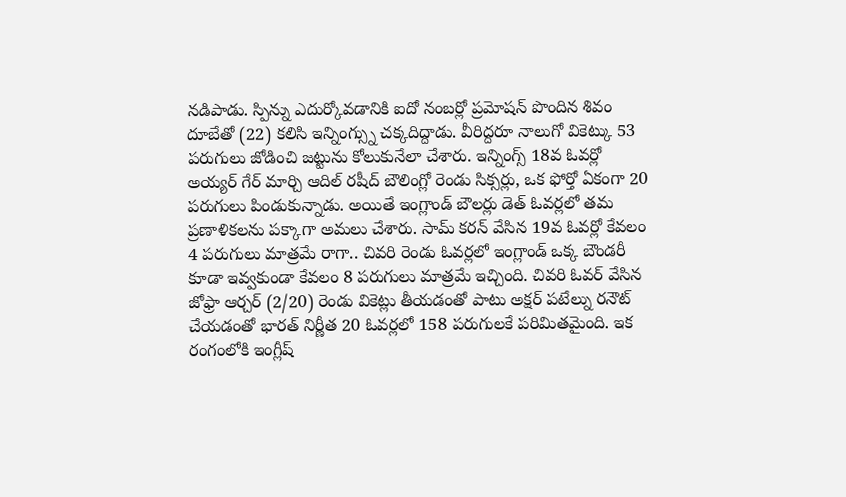నడిపాడు. స్పిన్ను ఎదుర్కోవడానికి ఐదో నంబర్లో ప్రమోషన్ పొందిన శివం దూబేతో (22) కలిసి ఇన్నింగ్స్ను చక్కదిద్దాడు. వీరిద్దరూ నాలుగో వికెట్కు 53 పరుగులు జోడించి జట్టును కోలుకునేలా చేశారు. ఇన్నింగ్స్ 18వ ఓవర్లో అయ్యర్ గేర్ మార్చి ఆదిల్ రషీద్ బౌలింగ్లో రెండు సిక్సర్లు, ఒక ఫోర్తో ఏకంగా 20 పరుగులు పిండుకున్నాడు. అయితే ఇంగ్లాండ్ బౌలర్లు డెత్ ఓవర్లలో తమ ప్రణాళికలను పక్కాగా అమలు చేశారు. సామ్ కరన్ వేసిన 19వ ఓవర్లో కేవలం 4 పరుగులు మాత్రమే రాగా.. చివరి రెండు ఓవర్లలో ఇంగ్లాండ్ ఒక్క బౌండరీ కూడా ఇవ్వకుండా కేవలం 8 పరుగులు మాత్రమే ఇచ్చింది. చివరి ఓవర్ వేసిన జోఫ్రా ఆర్చర్ (2/20) రెండు వికెట్లు తీయడంతో పాటు అక్షర్ పటేల్ను రనౌట్ చేయడంతో భారత్ నిర్ణీత 20 ఓవర్లలో 158 పరుగులకే పరిమితమైంది. ఇక రంగంలోకి ఇంగ్లీష్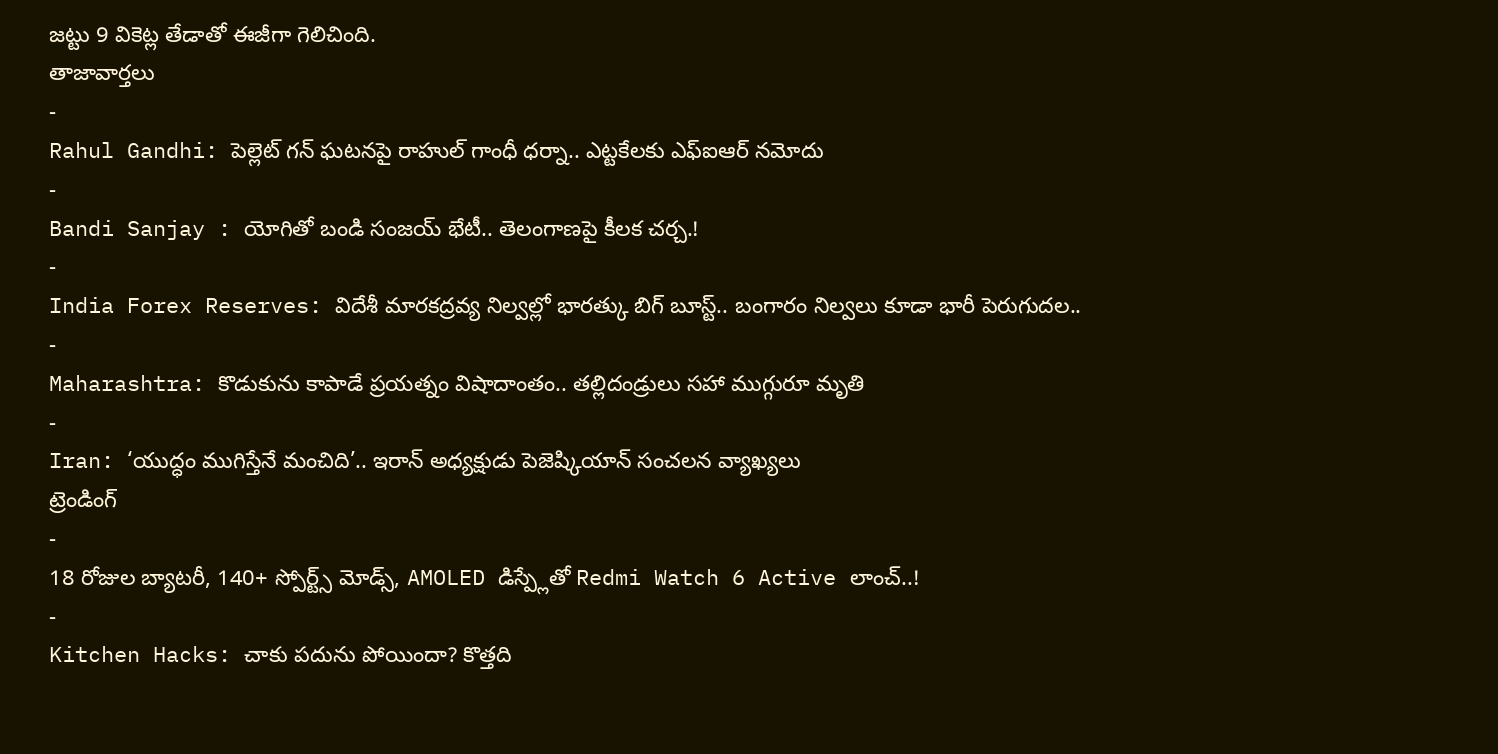జట్టు 9 వికెట్ల తేడాతో ఈజీగా గెలిచింది.
తాజావార్తలు
-
Rahul Gandhi: పెల్లెట్ గన్ ఘటనపై రాహుల్ గాంధీ ధర్నా.. ఎట్టకేలకు ఎఫ్ఐఆర్ నమోదు
-
Bandi Sanjay : యోగితో బండి సంజయ్ భేటీ.. తెలంగాణపై కీలక చర్చ.!
-
India Forex Reserves: విదేశీ మారకద్రవ్య నిల్వల్లో భారత్కు బిగ్ బూస్ట్.. బంగారం నిల్వలు కూడా భారీ పెరుగుదల..
-
Maharashtra: కొడుకును కాపాడే ప్రయత్నం విషాదాంతం.. తల్లిదండ్రులు సహా ముగ్గురూ మృతి
-
Iran: ‘యుద్ధం ముగిస్తేనే మంచిది’.. ఇరాన్ అధ్యక్షుడు పెజెష్కియాన్ సంచలన వ్యాఖ్యలు
ట్రెండింగ్
-
18 రోజుల బ్యాటరీ, 140+ స్పోర్ట్స్ మోడ్స్, AMOLED డిస్ప్లేతో Redmi Watch 6 Active లాంచ్..!
-
Kitchen Hacks: చాకు పదును పోయిందా? కొత్తది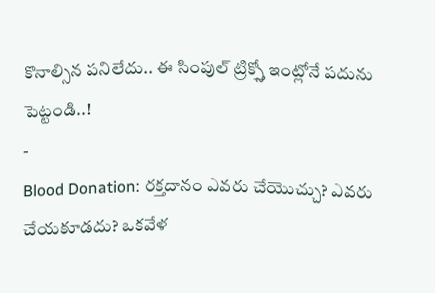కొనాల్సిన పనిలేదు.. ఈ సింపుల్ ట్రిక్స్తో ఇంట్లోనే పదును పెట్టండి..!
-
Blood Donation: రక్తదానం ఎవరు చేయొచ్చు? ఎవరు చేయకూడదు? ఒకవేళ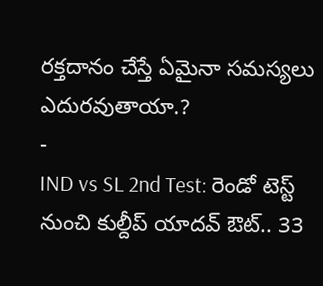రక్తదానం చేస్తే ఏమైనా సమస్యలు ఎదురవుతాయా.?
-
IND vs SL 2nd Test: రెండో టెస్ట్ నుంచి కుల్దీప్ యాదవ్ ఔట్.. 33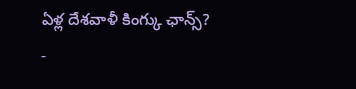ఏళ్ల దేశవాళీ కింగ్కు ఛాన్స్?
-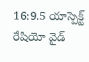16:9.5 యాస్పెక్ట్ రేషియో వైడ్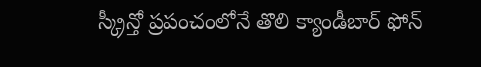స్క్రీన్తో ప్రపంచంలోనే తొలి క్యాండీబార్ ఫోన్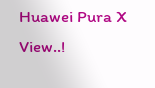Huawei Pura X View..!